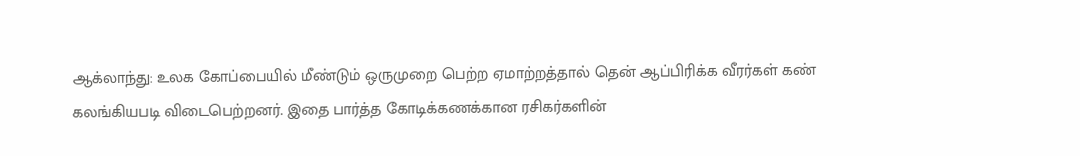ஆக்லாந்து: உலக கோப்பையில் மீண்டும் ஒருமுறை பெற்ற ஏமாற்றத்தால் தென் ஆப்பிரிக்க வீரர்கள் கண் கலங்கியபடி விடைபெற்றனர். இதை பார்த்த கோடிக்கணக்கான ரசிகர்களின்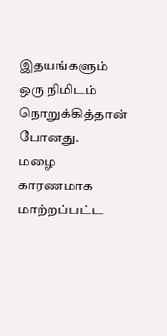இதயங்களும் ஒரு நிமிடம் நொறுக்கித்தான் போனது.
மழை காரணமாக மாற்றப்பட்ட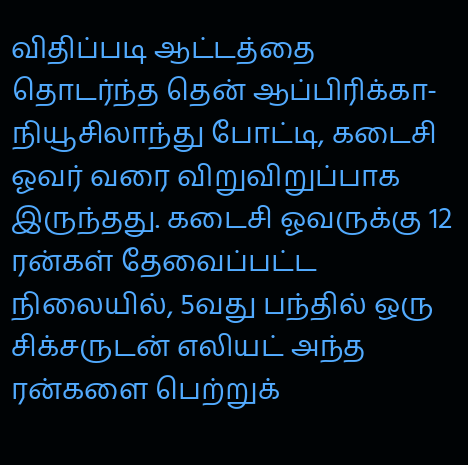விதிப்படி ஆட்டத்தை தொடர்ந்த தென் ஆப்பிரிக்கா-நியூசிலாந்து போட்டி, கடைசி ஓவர் வரை விறுவிறுப்பாக இருந்தது. கடைசி ஓவருக்கு 12 ரன்கள் தேவைப்பட்ட நிலையில், 5வது பந்தில் ஒரு சிக்சருடன் எலியட் அந்த ரன்களை பெற்றுக்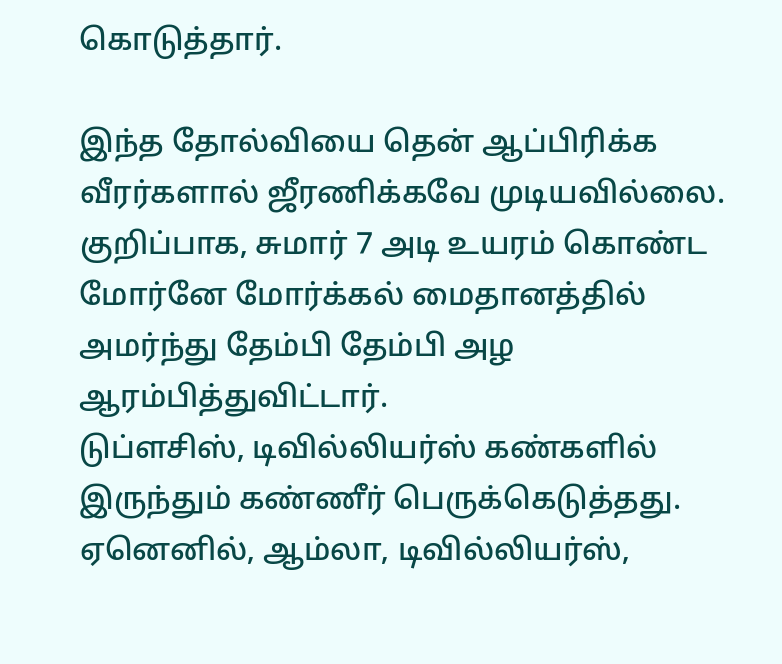கொடுத்தார்.

இந்த தோல்வியை தென் ஆப்பிரிக்க வீரர்களால் ஜீரணிக்கவே முடியவில்லை. குறிப்பாக, சுமார் 7 அடி உயரம் கொண்ட மோர்னே மோர்க்கல் மைதானத்தில் அமர்ந்து தேம்பி தேம்பி அழ ஆரம்பித்துவிட்டார்.
டுப்ளசிஸ், டிவில்லியர்ஸ் கண்களில் இருந்தும் கண்ணீர் பெருக்கெடுத்தது. ஏனெனில், ஆம்லா, டிவில்லியர்ஸ்,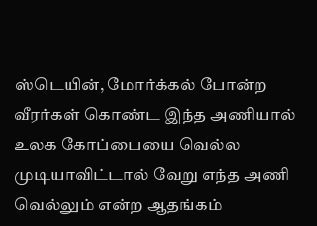ஸ்டெயின், மோர்க்கல் போன்ற வீரர்கள் கொண்ட இந்த அணியால் உலக கோப்பையை வெல்ல முடியாவிட்டால் வேறு எந்த அணி வெல்லும் என்ற ஆதங்கம்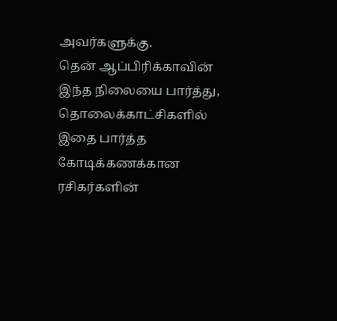அவர்களுக்கு.
தென் ஆப்பிரிக்காவின் இந்த நிலையை பார்த்து, தொலைக்காட்சிகளில் இதை பார்த்த கோடிக்கணக்கான ரசிகர்களின்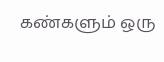கண்களும் ஒரு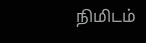நிமிடம்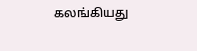கலங்கியது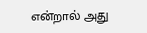என்றால் அது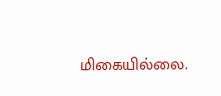மிகையில்லை.